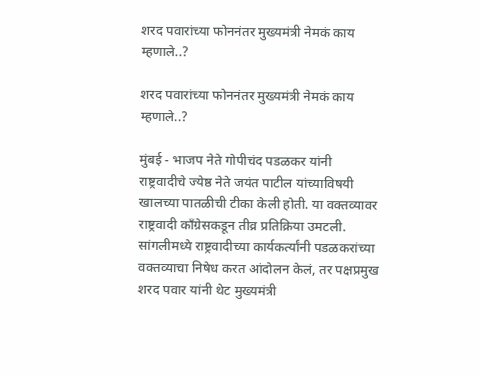शरद पवारांच्या फोननंतर मुख्यमंत्री नेमकं काय म्हणाले..?

शरद पवारांच्या फोननंतर मुख्यमंत्री नेमकं काय म्हणाले..?

मुंबई - भाजप नेते गोपीचंद पडळकर यांनी राष्ट्रवादीचे ज्येष्ठ नेते जयंत पाटील यांच्याविषयी खालच्या पातळीची टीका केली होती. या वक्तव्यावर राष्ट्रवादी काँग्रेसकडून तीव्र प्रतिक्रिया उमटली. सांगलीमध्ये राष्ट्रवादीच्या कार्यकर्त्यांनी पडळकरांच्या वक्तव्याचा निषेध करत आंदोलन केलं, तर पक्षप्रमुख शरद पवार यांनी थेट मुख्यमंत्री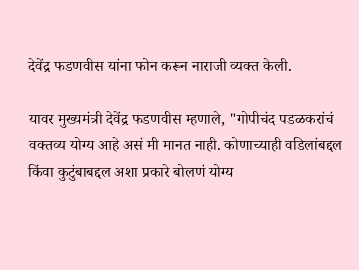देवेंद्र फडणवीस यांना फोन करून नाराजी व्यक्त केली.

यावर मुख्यमंत्री देवेंद्र फडणवीस म्हणाले, "गोपीचंद पडळकरांचं वक्तव्य योग्य आहे असं मी मानत नाही. कोणाच्याही वडिलांबद्दल किंवा कुटुंबाबद्दल अशा प्रकारे बोलणं योग्य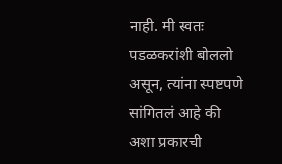नाही. मी स्वतः पडळकरांशी बोललो असून, त्यांना स्पष्टपणे सांगितलं आहे की अशा प्रकारची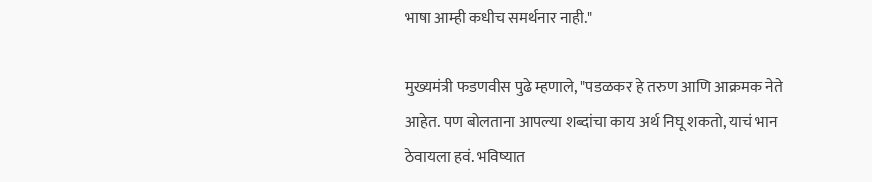भाषा आम्ही कधीच समर्थनार नाही."

मुख्यमंत्री फडणवीस पुढे म्हणाले, "पडळकर हे तरुण आणि आक्रमक नेते आहेत. पण बोलताना आपल्या शब्दांचा काय अर्थ निघू शकतो, याचं भान ठेवायला हवं. भविष्यात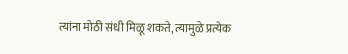त्यांना मोठी संधी मिळू शकते, त्यामुळे प्रत्येक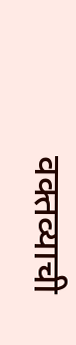वक्तव्याची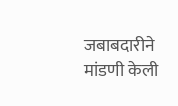जबाबदारीने मांडणी केली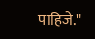पाहिजे."